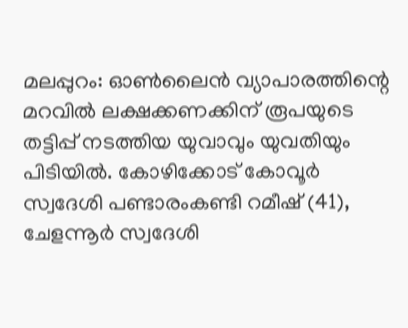മലപ്പുറം: ഓൺലൈൻ വ്യാപാരത്തിന്റെ മറവിൽ ലക്ഷക്കണക്കിന് രൂപയുടെ തട്ടിപ്പ് നടത്തിയ യുവാവും യുവതിയും പിടിയിൽ. കോഴിക്കോട് കോവൂർ സ്വദേശി പണ്ടാരംകണ്ടി റമീഷ് (41), ചേളന്നൂർ സ്വദേശി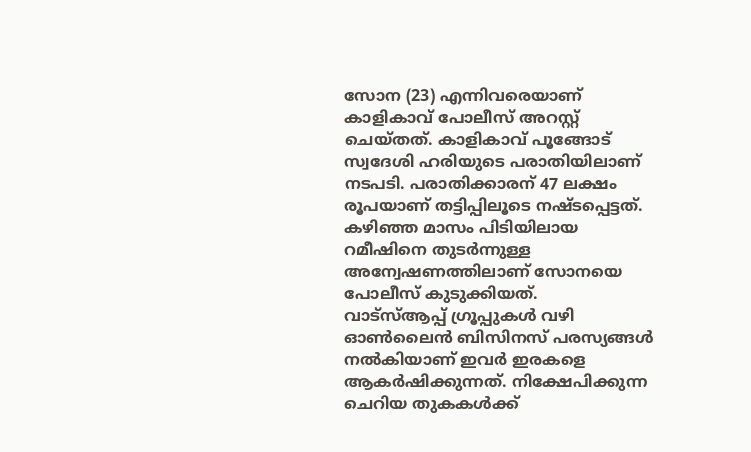സോന (23) എന്നിവരെയാണ് കാളികാവ് പോലീസ് അറസ്റ്റ് ചെയ്തത്. കാളികാവ് പൂങ്ങോട് സ്വദേശി ഹരിയുടെ പരാതിയിലാണ് നടപടി. പരാതിക്കാരന് 47 ലക്ഷം രൂപയാണ് തട്ടിപ്പിലൂടെ നഷ്ടപ്പെട്ടത്. കഴിഞ്ഞ മാസം പിടിയിലായ റമീഷിനെ തുടർന്നുള്ള അന്വേഷണത്തിലാണ് സോനയെ പോലീസ് കുടുക്കിയത്.
വാട്സ്ആപ്പ് ഗ്രൂപ്പുകൾ വഴി ഓൺലൈൻ ബിസിനസ് പരസ്യങ്ങൾ നൽകിയാണ് ഇവർ ഇരകളെ ആകർഷിക്കുന്നത്. നിക്ഷേപിക്കുന്ന ചെറിയ തുകകൾക്ക്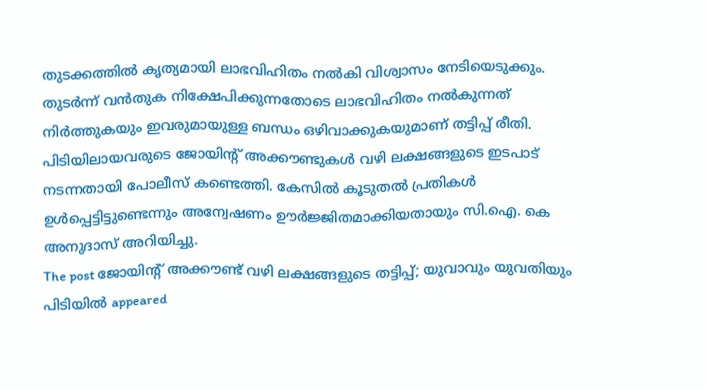തുടക്കത്തിൽ കൃത്യമായി ലാഭവിഹിതം നൽകി വിശ്വാസം നേടിയെടുക്കും. തുടർന്ന് വൻതുക നിക്ഷേപിക്കുന്നതോടെ ലാഭവിഹിതം നൽകുന്നത് നിർത്തുകയും ഇവരുമായുള്ള ബന്ധം ഒഴിവാക്കുകയുമാണ് തട്ടിപ്പ് രീതി. പിടിയിലായവരുടെ ജോയിന്റ് അക്കൗണ്ടുകൾ വഴി ലക്ഷങ്ങളുടെ ഇടപാട് നടന്നതായി പോലീസ് കണ്ടെത്തി. കേസിൽ കൂടുതൽ പ്രതികൾ ഉൾപ്പെട്ടിട്ടുണ്ടെന്നും അന്വേഷണം ഊർജ്ജിതമാക്കിയതായും സി.ഐ. കെ അനുദാസ് അറിയിച്ചു.
The post ജോയിന്റ് അക്കൗണ്ട് വഴി ലക്ഷങ്ങളുടെ തട്ടിപ്പ്; യുവാവും യുവതിയും പിടിയിൽ appeared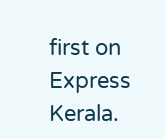first on Express Kerala.